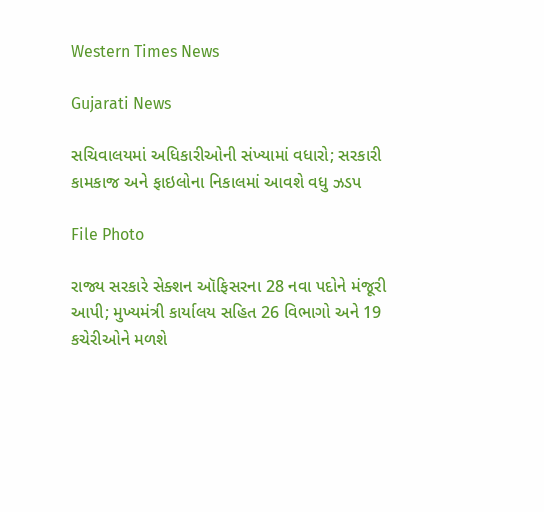Western Times News

Gujarati News

સચિવાલયમાં અધિકારીઓની સંખ્યામાં વધારો; સરકારી કામકાજ અને ફાઇલોના નિકાલમાં આવશે વધુ ઝડપ

File Photo

રાજ્ય સરકારે સેક્શન ઑફિસરના 28 નવા પદોને મંજૂરી આપી; મુખ્યમંત્રી કાર્યાલય સહિત 26 વિભાગો અને 19 કચેરીઓને મળશે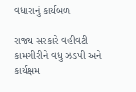વધારાનું કાર્યબળ

રાજ્ય સરકારે વહીવટી કામગીરીને વધુ ઝડપી અને કાર્યક્ષમ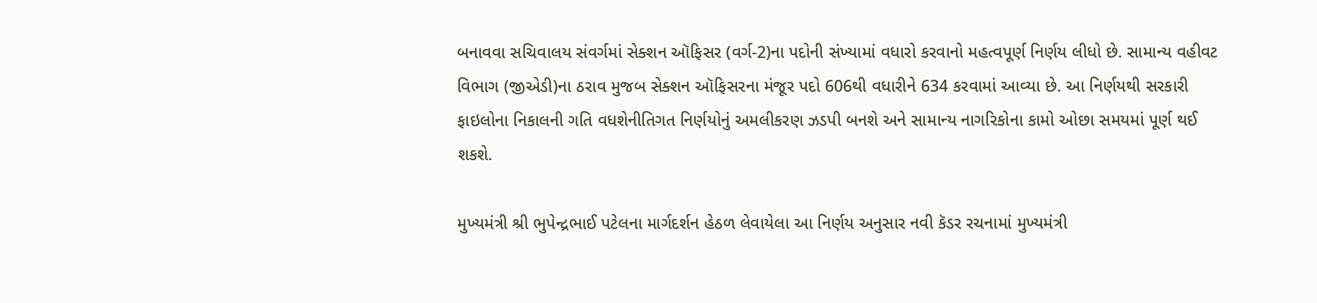બનાવવા સચિવાલય સંવર્ગમાં સેક્શન ઑફિસર (વર્ગ-2)ના પદોની સંખ્યામાં વધારો કરવાનો મહત્વપૂર્ણ નિર્ણય લીધો છે. સામાન્ય વહીવટ વિભાગ (જીએડી)ના ઠરાવ મુજબ સેક્શન ઑફિસરના મંજૂર પદો 606થી વધારીને 634 કરવામાં આવ્યા છે. આ નિર્ણયથી સરકારી ફાઇલોના નિકાલની ગતિ વધશેનીતિગત નિર્ણયોનું અમલીકરણ ઝડપી બનશે અને સામાન્ય નાગરિકોના કામો ઓછા સમયમાં પૂર્ણ થઈ શકશે.

મુખ્યમંત્રી શ્રી ભુપેન્દ્રભાઈ પટેલના માર્ગદર્શન હેઠળ લેવાયેલા આ નિર્ણય અનુસાર નવી કૅડર રચનામાં મુખ્યમંત્રી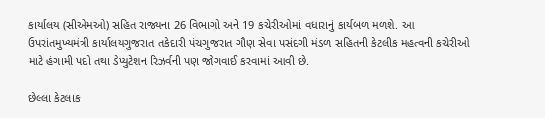કાર્યાલય (સીએમઓ) સહિત રાજ્યના 26 વિભાગો અને 19 કચેરીઓમાં વધારાનું કાર્યબળ મળશે. આ ઉપરાંતમુખ્યમંત્રી કાર્યાલયગુજરાત તકેદારી પંચગુજરાત ગૌણ સેવા પસંદગી મંડળ સહિતની કેટલીક મહત્વની કચેરીઓ માટે હંગામી પદો તથા ડેપ્યુટેશન રિઝર્વની પણ જોગવાઈ કરવામાં આવી છે.

છેલ્લા કેટલાક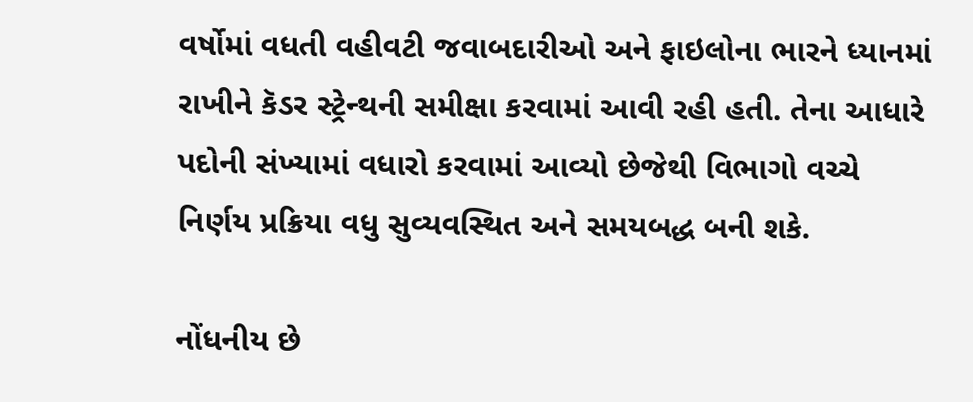વર્ષોમાં વધતી વહીવટી જવાબદારીઓ અને ફાઇલોના ભારને ધ્યાનમાં રાખીને કૅડર સ્ટ્રેન્થની સમીક્ષા કરવામાં આવી રહી હતી. તેના આધારે પદોની સંખ્યામાં વધારો કરવામાં આવ્યો છેજેથી વિભાગો વચ્ચે નિર્ણય પ્રક્રિયા વધુ સુવ્યવસ્થિત અને સમયબદ્ધ બની શકે.

નોંધનીય છે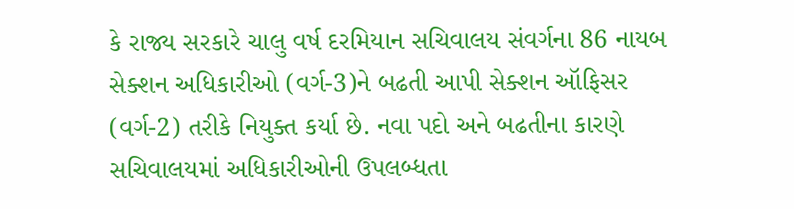કે રાજ્ય સરકારે ચાલુ વર્ષ દરમિયાન સચિવાલય સંવર્ગના 86 નાયબ સેક્શન અધિકારીઓ (વર્ગ-3)ને બઢતી આપી સેક્શન ઑફિસર (વર્ગ-2) તરીકે નિયુક્ત કર્યા છે. નવા પદો અને બઢતીના કારણે સચિવાલયમાં અધિકારીઓની ઉપલબ્ધતા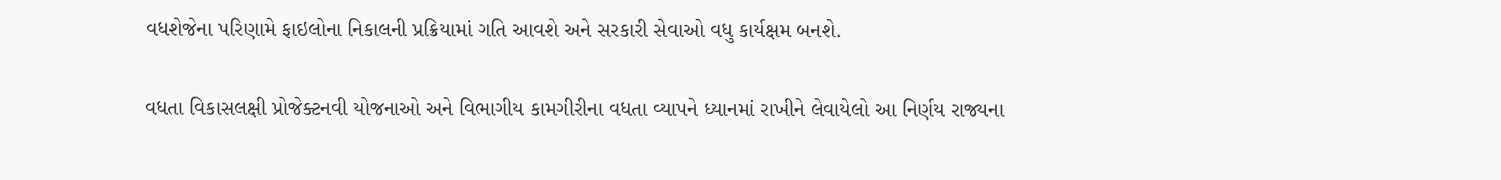વધશેજેના પરિણામે ફાઇલોના નિકાલની પ્રક્રિયામાં ગતિ આવશે અને સરકારી સેવાઓ વધુ કાર્યક્ષમ બનશે.

વધતા વિકાસલક્ષી પ્રોજેક્ટનવી યોજનાઓ અને વિભાગીય કામગીરીના વધતા વ્યાપને ધ્યાનમાં રાખીને લેવાયેલો આ નિર્ણય રાજ્યના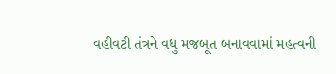વહીવટી તંત્રને વધુ મજબૂત બનાવવામાં મહત્વની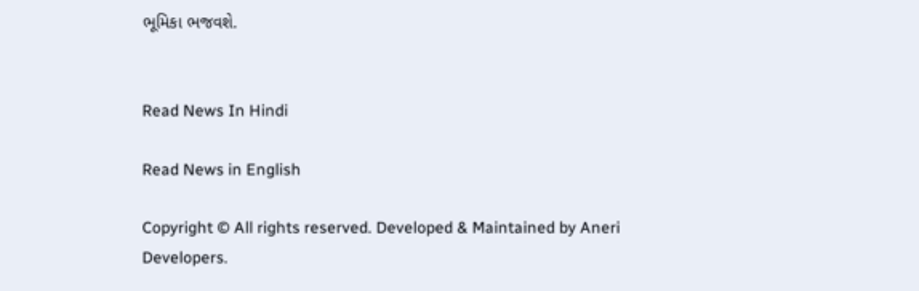ભૂમિકા ભજવશે.


Read News In Hindi

Read News in English

Copyright © All rights reserved. Developed & Maintained by Aneri Developers.